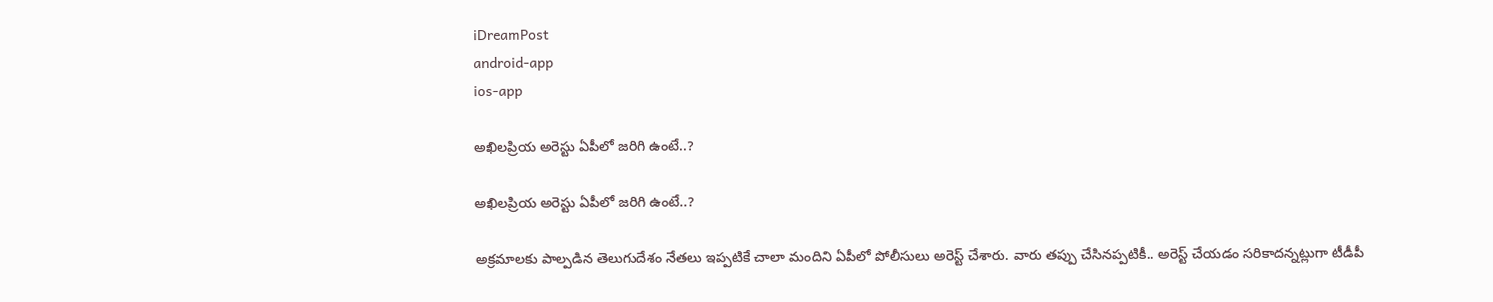iDreamPost
android-app
ios-app

అఖిల‌ప్రియ అరెస్టు ఏపీలో జ‌రిగి ఉంటే..?

అఖిల‌ప్రియ అరెస్టు ఏపీలో జ‌రిగి ఉంటే..?

అక్ర‌మాల‌కు పాల్ప‌డిన తెలుగుదేశం నేత‌లు ఇప్ప‌టికే చాలా మందిని ఏపీలో పోలీసులు అరెస్ట్ చేశారు. వారు త‌ప్పు చేసిన‌ప్ప‌టికీ.. అరెస్ట్ చేయ‌డం స‌రికాద‌న్న‌ట్లుగా టీడీపీ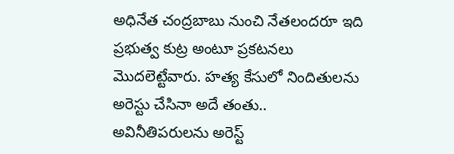అధినేత చంద్ర‌బాబు నుంచి నేత‌లంద‌రూ ఇది ప్ర‌భుత్వ కుట్ర అంటూ ప్ర‌క‌ట‌న‌లు మొద‌లెట్టేవారు. హ‌త్య కేసులో నిందితుల‌ను అరెస్టు చేసినా అదే తంతు.. అవినీతిప‌రుల‌ను అరెస్ట్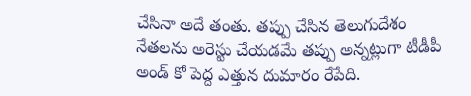చేసినా అదే తంతు. త‌ప్పు చేసిన తెలుగుదేశం నేత‌లను అరెస్టు చేయ‌డ‌మే త‌ప్పు అన్న‌ట్లుగా టీడీపీ అండ్ కో పెద్ద ఎత్తున దుమారం రేపేది.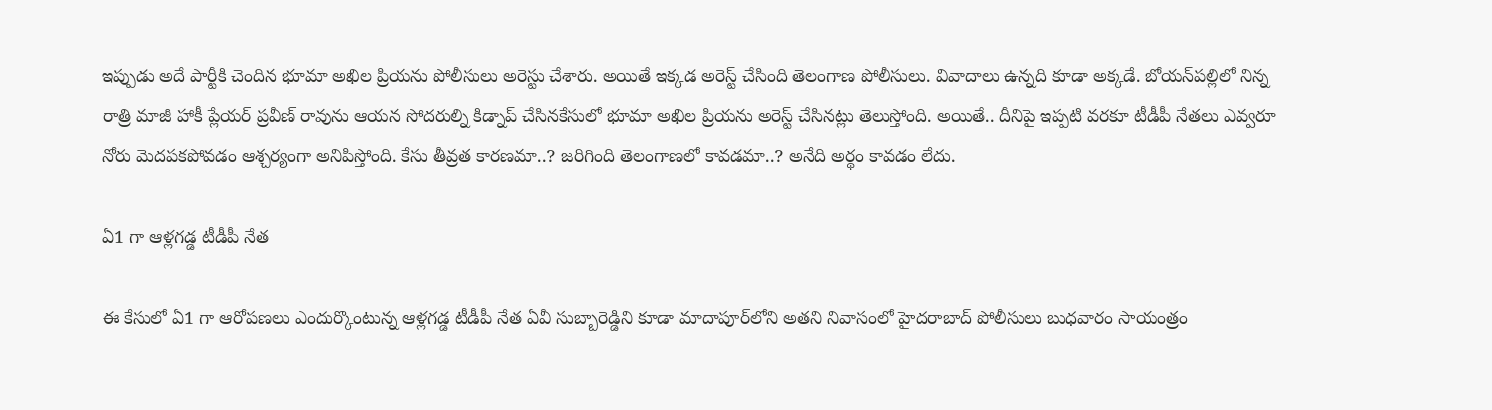ఇప్పుడు అదే పార్టీకి చెందిన భూమా అఖిల ప్రియ‌ను పోలీసులు అరెస్టు చేశారు. అయితే ఇక్క‌డ అరెస్ట్ చేసింది తెలంగాణ పోలీసులు. వివాదాలు ఉన్న‌ది కూడా అక్క‌డే. బోయన్‌పల్లిలో నిన్న రాత్రి మాజీ హాకీ ప్లేయర్ ప్రవీణ్ రావును ఆయన సోదరుల్ని కిడ్నాప్ చేసిన‌కేసులో భూమా అఖిల ప్రియను అరెస్ట్ చేసినట్లు తెలుస్తోంది. అయితే.. దీనిపై ఇప్ప‌టి వ‌ర‌కూ టీడీపీ నేత‌లు ఎవ్వ‌రూ నోరు మెద‌ప‌క‌పోవ‌డం ఆశ్చ‌ర్యంగా అనిపిస్తోంది. కేసు తీవ్ర‌త కార‌ణ‌మా..? జ‌రిగింది తెలంగాణ‌లో కావ‌డ‌మా..? అనేది అర్థం కావ‌డం లేదు.

ఏ1 గా ఆళ్ల‌గ‌డ్డ టీడీపీ నేత‌

ఈ కేసులో ఏ1 గా ఆరోపణలు ఎందుర్కొంటున్న ఆళ్లగడ్డ టీడీపీ నేత ఏవీ సుబ్బారెడ్డిని కూడా మాదాపూర్‌లోని అతని నివాసంలో హైదరాబాద్‌ పోలీసులు బుధవారం సాయంత్రం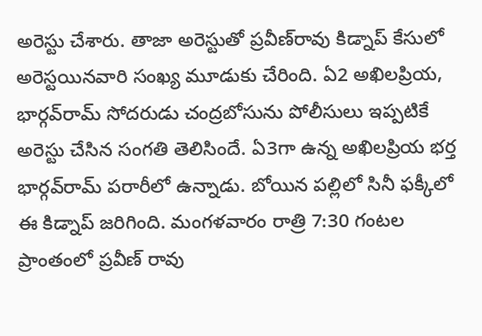అరెస్టు చేశారు. తాజా అరెస్టుతో ప్రవీణ్‌రావు కిడ్నాప్‌ కేసులో అరెస్టయినవారి సంఖ్య మూడుకు చేరింది. ఏ2 అఖిలప్రియ, భార్గవ్‌రామ్‌ సోదరుడు చంద్రబోసును పోలీసులు ఇప్పటికే అరెస్టు చేసిన సంగతి తెలిసిందే. ఏ3గా ఉన్న అఖిలప్రియ భర్త భార్గవ్‌రామ్‌ పరారీలో ఉన్నాడు. బోయిన పల్లిలో సినీ ఫక్కీలో ఈ కిడ్నాప్ జరిగింది. మంగ‌ళ‌వారం రాత్రి 7:30 గంటల ప్రాంతంలో ప్రవీణ్ రావు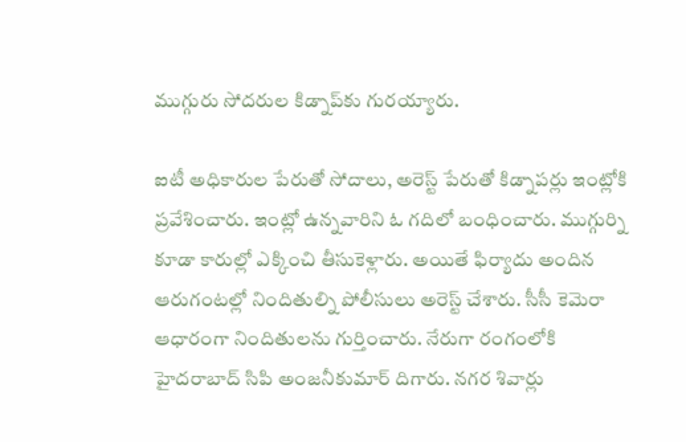ముగ్గురు సోదరుల కిడ్నాప్‌కు గురయ్యారు.

ఐటీ అధికారుల పేరుతో సోదాలు, అరెస్ట్ పేరుతో కిడ్నాపర్లు ఇంట్లోకి ప్రవేశించారు. ఇంట్లో ఉన్నవారిని ఓ గదిలో బంధించారు. ముగ్గుర్ని కూడా కారుల్లో ఎక్కించి తీసుకెళ్లారు. అయితే ఫిర్యాదు అందిన ఆరుగంటల్లో నిందితుల్ని పోలీసులు అరెస్ట్ చేశారు. సీసీ కెమెరా ఆధారంగా నిందితులను గుర్తించారు. నేరుగా రంగంలోకి హైదరాబాద్ సిపి అంజనీకుమార్ దిగారు. నగర శివార్లు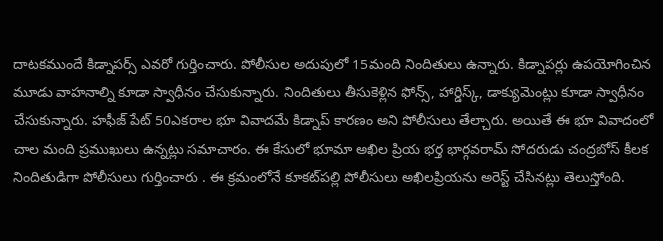దాటకముందే కిడ్నాపర్స్ ఎవరో గుర్తించారు. పోలీసుల అదుపులో 15మంది నిందితులు ఉన్నారు. కిడ్నాపర్లు ఉపయోగించిన మూడు వాహనాల్ని కూడా స్వాధీనం చేసుకున్నారు. నిందితులు తీసుకెళ్లిన ఫోన్స్, హార్డిస్క్, డాక్యుమెంట్లు కూడా స్వాధీనం చేసుకున్నారు. హఫీజ్ పేట్ 50ఎకరాల భూ వివాదమే కిడ్నాప్ కారణం అని పోలీసులు తేల్చారు. అయితే ఈ భూ వివాదంలో చాల మంది ప్రముఖులు ఉన్నట్లు సమాచారం. ఈ కేసులో భూమా అఖిల ప్రియ భర్త భార్గవరామ్ సోదరుడు చంద్రబోస్ కీలక నిందితుడిగా పోలీసులు గుర్తించారు . ఈ క్రమంలోనే కూకట్‌పల్లి పోలీసులు అఖిలప్రియను అరెస్ట్ చేసినట్లు తెలుస్తోంది.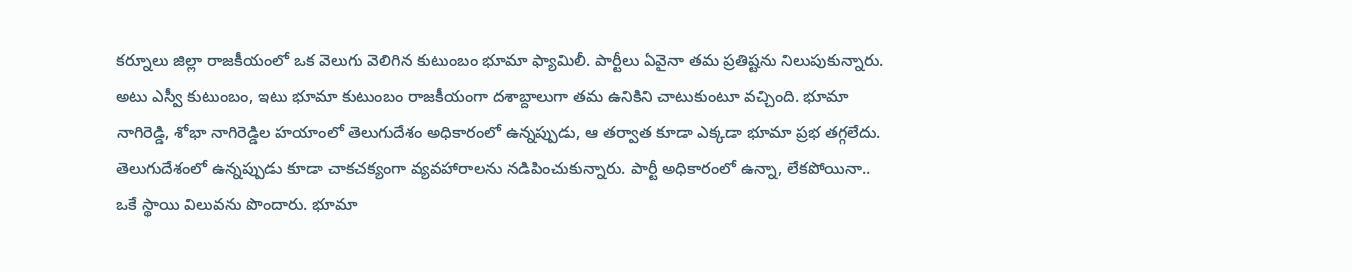క‌ర్నూలు జిల్లా రాజ‌కీయంలో ఒక వెలుగు వెలిగిన కుటుంబం భూమా ఫ్యామిలీ. పార్టీలు ఏవైనా తమ ప్ర‌తిష్ట‌ను నిలుపుకున్నారు. అటు ఎస్వీ కుటుంబం, ఇటు భూమా కుటుంబం రాజ‌కీయంగా ద‌శాబ్దాలుగా త‌మ ఉనికిని చాటుకుంటూ వ‌చ్చింది. భూమా నాగిరెడ్డి, శోభా నాగిరెడ్డిల హ‌యాంలో తెలుగుదేశం అధికారంలో ఉన్న‌ప్పుడు, ఆ త‌ర్వాత కూడా ఎక్క‌డా భూమా ప్ర‌భ త‌గ్గ‌లేదు. తెలుగుదేశంలో ఉన్న‌ప్పుడు కూడా చాక‌చ‌క్యంగా వ్య‌వ‌హారాల‌ను న‌డిపించుకున్నారు. పార్టీ అధికారంలో ఉన్నా, లేక‌పోయినా.. ఒకే స్థాయి విలువ‌ను పొందారు. భూమా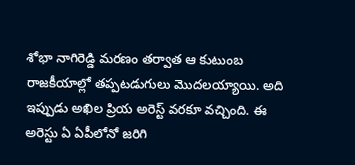శోభా నాగిరెడ్డి మ‌ర‌ణం త‌ర్వాత ఆ కుటుంబ రాజ‌కీయాల్లో త‌ప్ప‌ట‌డుగులు మొద‌ల‌య్యాయి. అది ఇప్పుడు అఖిల ప్రియ అరెస్ట్ వ‌ర‌కూ వ‌చ్చింది. ఈ అరెస్టు ఏ ఏపీలోనో జ‌రిగి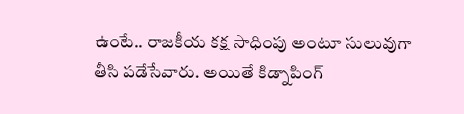ఉంటే.. రాజ‌కీయ క‌క్ష సాధింపు అంటూ సులువుగా తీసి ప‌డేసేవారు. అయితే కిడ్నాపింగ్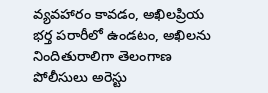వ్య‌వ‌హారం కావ‌డం, అఖిల‌ప్రియ భ‌ర్త ప‌రారీలో ఉండ‌టం, అఖిల‌ను నిందితురాలిగా తెలంగాణ పోలీసులు అరెస్టు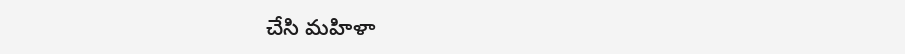చేసి మ‌హిళా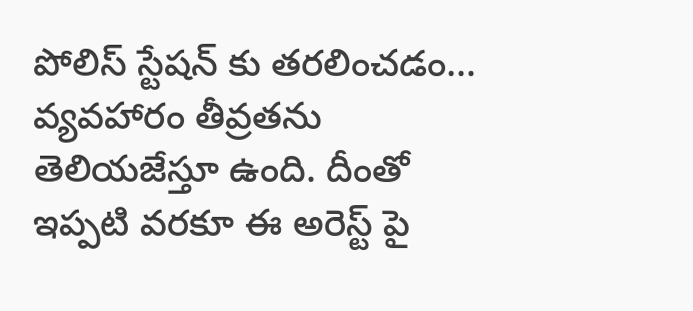పోలిస్ స్టేష‌న్ కు త‌ర‌లించ‌డం… వ్య‌వ‌హారం తీవ్ర‌త‌ను తెలియ‌జేస్తూ ఉంది. దీంతో ఇప్ప‌టి వ‌ర‌కూ ఈ అరెస్ట్ పై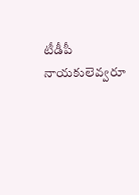టీడీపీ నాయ‌కులెవ్వ‌రూ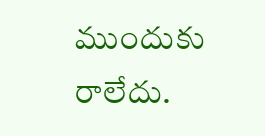ముందుకు రాలేదు.